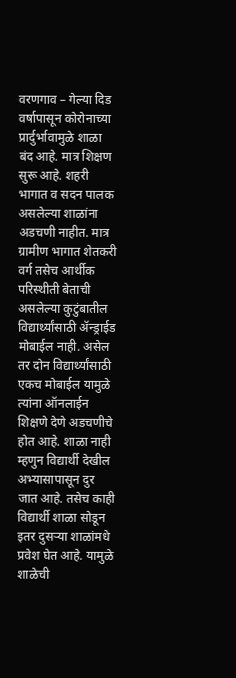वरणगाव – गेल्या दिड वर्षापासून कोरोनाच्या प्रार्दुर्भावामुळे शाळा बंद आहे. मात्र शिक्षण सुरू आहे. शहरी भागात व सदन पालक असलेल्या शाळांना अडचणी नाहीत. मात्र ग्रामीण भागात शेतकरी वर्ग तसेच आर्थीक परिस्थीती बेताची असलेल्या कुटुंबातील विद्यार्थ्यांसाठी ॲन्ड्राईड मोबाईल नाही. असेल तर दोन विद्यार्थ्यांसाठी एकच मोबाईल यामुळे त्यांना ऑनलाईन शिक्षणे देणे अडचणीचे होत आहे. शाळा नाही म्हणुन विद्यार्थी देखील अभ्यासापासून दुर जात आहे. तसेच काही विद्यार्थी शाळा सोडून इतर दुसऱ्या शाळांमधे प्रवेश घेत आहे. यामुळे शाळेची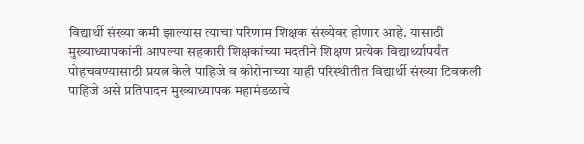विद्यार्थी संख्या कमी झाल्यास त्याचा परिणाम शिक्षक संख्येवर होणार आहे. यासाठी मुख्याध्यापकांनी आपल्या सहकारी शिक्षकांच्या मदतीने शिक्षण प्रत्येक विद्यार्थ्यापर्यंत पोहचवण्यासाठी प्रयत्न केले पाहिजे व कोरोनाच्या याही परिस्थीतीत विद्यार्थी संख्या टिवकली पाहिजे असे प्रतिपादन मुख्याध्यापक महामंडळाचे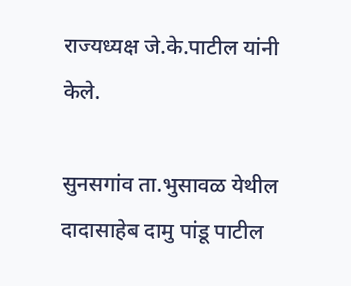राज्यध्यक्ष जे.के.पाटील यांनी केले.

सुनसगांव ता.भुसावळ येथील दादासाहेब दामु पांडू पाटील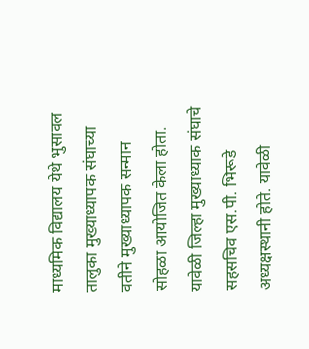माध्यमिक विद्यालय येथे भुसावल तालुका मुख्याध्यापक संघाच्या वतीने मुख्याध्यापक सन्मान सोहळा आयोजित केला होता. यावेळी जिल्हा मुख्याध्याक संघाचे सहसचिव एस.पी. भिरूडे अध्यक्षस्थानी होते. यावेळी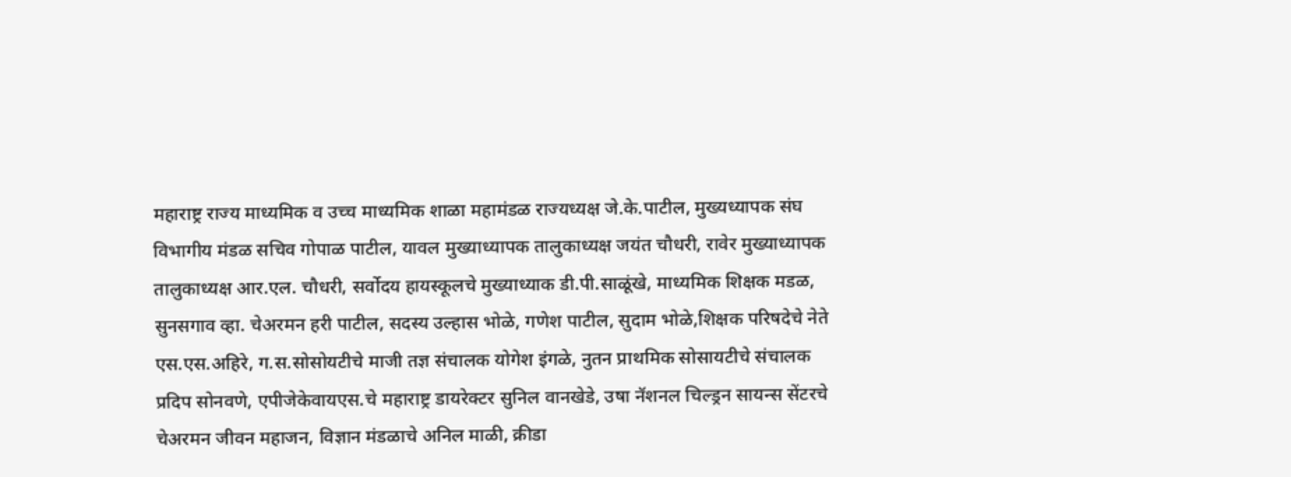महाराष्ट्र राज्य माध्यमिक व उच्च माध्यमिक शाळा महामंडळ राज्यध्यक्ष जे.के.पाटील, मुख्यध्यापक संघ विभागीय मंडळ सचिव गोपाळ पाटील, यावल मुख्याध्यापक तालुकाध्यक्ष जयंत चौधरी, रावेर मुख्याध्यापक तालुकाध्यक्ष आर.एल. चौधरी, सर्वोदय हायस्कूलचे मुख्याध्याक डी.पी.साळूंखे, माध्यमिक शिक्षक मडळ, सुनसगाव व्हा. चेअरमन हरी पाटील, सदस्य उल्हास भोळे, गणेश पाटील, सुदाम भोळे,शिक्षक परिषदेचे नेते एस.एस.अहिरे, ग.स.सोसोयटीचे माजी तज्ञ संचालक योगेश इंगळे, नुतन प्राथमिक सोसायटीचे संचालक प्रदिप सोनवणे, एपीजेकेवायएस.चे महाराष्ट्र डायरेक्टर सुनिल वानखेडे, उषा नॅशनल चिल्ड्रन सायन्स सेंटरचे चेअरमन जीवन महाजन, विज्ञान मंडळाचे अनिल माळी, क्रीडा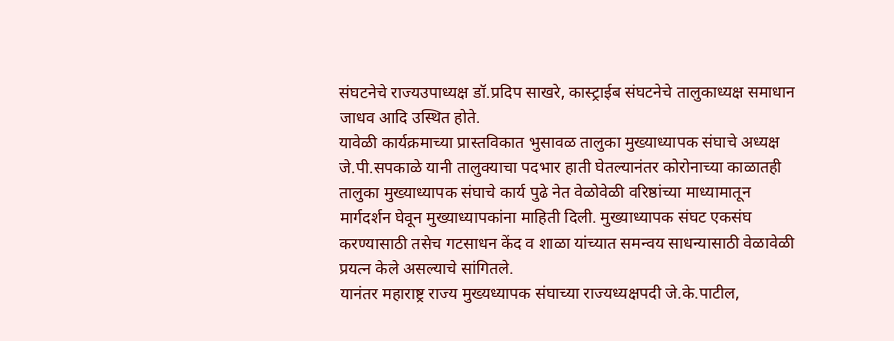संघटनेचे राज्यउपाध्यक्ष डॉ.प्रदिप साखरे, कास्ट्राईब संघटनेचे तालुकाध्यक्ष समाधान जाधव आदि उस्थित होते.
यावेळी कार्यक्रमाच्या प्रास्तविकात भुसावळ तालुका मुख्याध्यापक संघाचे अध्यक्ष जे.पी.सपकाळे यानी तालुक्याचा पदभार हाती घेतल्यानंतर कोरोनाच्या काळातही तालुका मुख्याध्यापक संघाचे कार्य पुढे नेत वेळोवेळी वरिष्ठांच्या माध्यामातून मार्गदर्शन घेवून मुख्याध्यापकांना माहिती दिली. मुख्याध्यापक संघट एकसंघ करण्यासाठी तसेच गटसाधन केंद व शाळा यांच्यात समन्वय साधन्यासाठी वेळावेळी प्रयत्न केले असल्याचे सांगितले.
यानंतर महाराष्ट्र राज्य मुख्यध्यापक संघाच्या राज्यध्यक्षपदी जे.के.पाटील,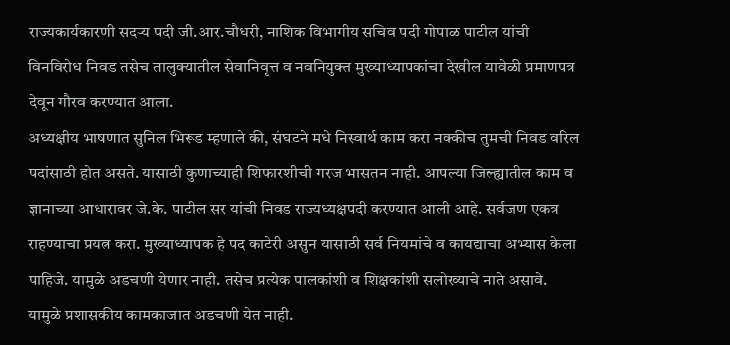राज्यकार्यकारणी सदऱ्य पदी जी.आर.चौधरी, नाशिक विभागीय सचिव पदी गोपाळ पाटील यांची विनविरोध निवड तसेच तालुक्यातील सेवानिवृत्त व नवनियुक्त मुख्याध्यापकांचा देखील यावेळी प्रमाणपत्र देवून गौरव करण्यात आला.
अध्यक्षीय भाषणात सुनिल भिरूड म्हणाले की, संघटने मधे निस्वार्थ काम करा नक्कीच तुमची निवड वरिल पदांसाठी होत असते. यासाठी कुणाच्याही शिफारशीची गरज भासतन नाही. आपल्या जिल्ह्यातील काम व ज्ञानाच्या आधारावर जे.के. पाटील सर यांची निवड राज्यध्यक्षपदी करण्यात आली आहे. सर्वजण एकत्र राहण्याचा प्रयत्न करा. मुख्याध्यापक हे पद काटेरी असुन यासाठी सर्व नियमांचे व कायद्याचा अभ्यास केला पाहिजे. यामुळे अडचणी येणार नाही. तसेच प्रत्येक पालकांशी व शिक्षकांशी सलोख्याचे नाते असावे. यामुळे प्रशासकीय कामकाजात अडचणी येत नाही.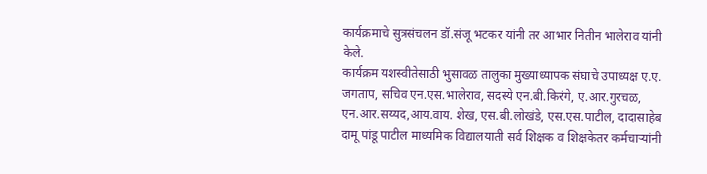कार्यक्रमाचे सुत्रसंचलन डॉ.संजू भटकर यांनी तर आभार नितीन भालेराव यांनी केले.
कार्यक्रम यशस्वीतेसाठी भुसावळ तालुका मुख्याध्यापक संघाचे उपाध्यक्ष ए.ए. जगताप, सचिव एन.एस.भालेराव, सदस्ये एन.बी.किरंगे, ए.आर.गुरचळ, एन.आर.सय्यद,आय.वाय. शेख, एस.बी.लोखंडे, एस.एस.पाटील, दादासाहेब दामू पांडू पाटील माध्यमिक विद्यालयाती सर्व शिक्षक व शिक्षकेतर कर्मचाऱ्यांनी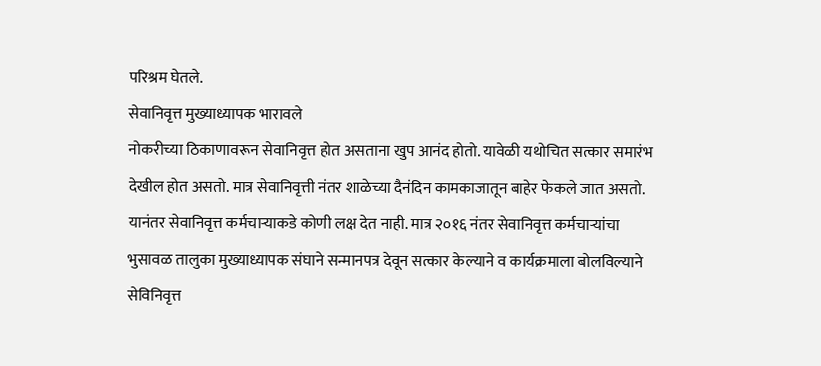परिश्रम घेतले.
सेवानिवृत्त मुख्याध्यापक भारावले
नोकरीच्या ठिकाणावरून सेवानिवृत्त होत असताना खुप आनंद होतो. यावेळी यथोचित सत्कार समारंभ देखील होत असतो. मात्र सेवानिवृत्ती नंतर शाळेच्या दैनंदिन कामकाजातून बाहेर फेकले जात असतो. यानंतर सेवानिवृत्त कर्मचाऱ्याकडे कोणी लक्ष देत नाही. मात्र २०१६ नंतर सेवानिवृत्त कर्मचाऱ्यांचा भुसावळ तालुका मुख्याध्यापक संघाने सन्मानपत्र देवून सत्कार केल्याने व कार्यक्रमाला बोलविल्याने सेविनिवृत्त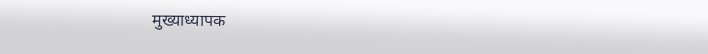मुख्याध्यापक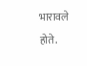भारावले होते.